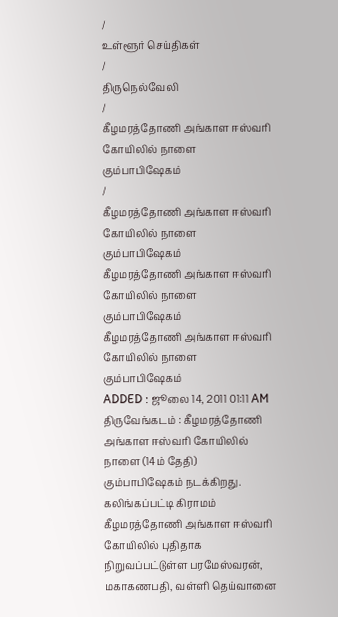/
உள்ளூர் செய்திகள்
/
திருநெல்வேலி
/
கீழமரத்தோணி அங்காள ஈஸ்வரி கோயிலில் நாளை கும்பாபிஷேகம்
/
கீழமரத்தோணி அங்காள ஈஸ்வரி கோயிலில் நாளை கும்பாபிஷேகம்
கீழமரத்தோணி அங்காள ஈஸ்வரி கோயிலில் நாளை கும்பாபிஷேகம்
கீழமரத்தோணி அங்காள ஈஸ்வரி கோயிலில் நாளை கும்பாபிஷேகம்
ADDED : ஜூலை 14, 2011 01:11 AM
திருவேங்கடம் : கீழமரத்தோணி அங்காள ஈஸ்வரி கோயிலில் நாளை (14ம் தேதி) கும்பாபிஷேகம் நடக்கிறது.
கலிங்கப்பட்டி கிராமம் கீழமரத்தோணி அங்காள ஈஸ்வரி கோயிலில் புதிதாக நிறுவப்பட்டுள்ள பரமேஸ்வரன், மகாகணபதி, வள்ளி தெய்வானை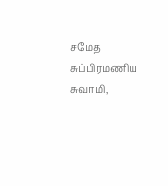சமேத சுப்பிரமணிய சுவாமி,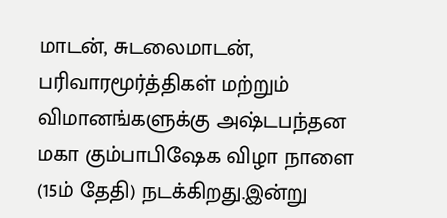மாடன், சுடலைமாடன், பரிவாரமூர்த்திகள் மற்றும் விமானங்களுக்கு அஷ்டபந்தன மகா கும்பாபிஷேக விழா நாளை (15ம் தேதி) நடக்கிறது.இன்று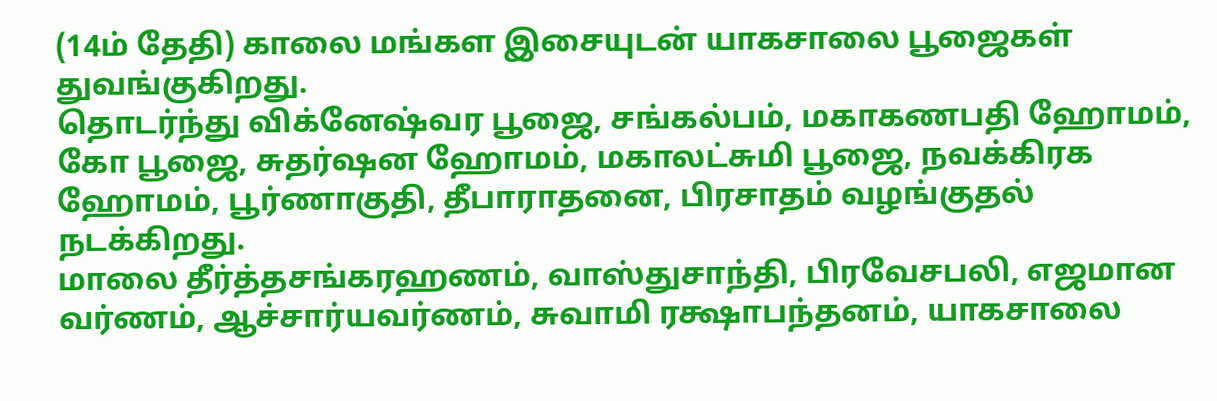(14ம் தேதி) காலை மங்கள இசையுடன் யாகசாலை பூஜைகள் துவங்குகிறது.
தொடர்ந்து விக்னேஷ்வர பூஜை, சங்கல்பம், மகாகணபதி ஹோமம், கோ பூஜை, சுதர்ஷன ஹோமம், மகாலட்சுமி பூஜை, நவக்கிரக ஹோமம், பூர்ணாகுதி, தீபாராதனை, பிரசாதம் வழங்குதல் நடக்கிறது.
மாலை தீர்த்தசங்கரஹணம், வாஸ்துசாந்தி, பிரவேசபலி, எஜமான வர்ணம், ஆச்சார்யவர்ணம், சுவாமி ரக்ஷாபந்தனம், யாகசாலை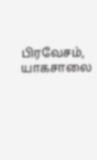பிரவேசம், யாகசாலை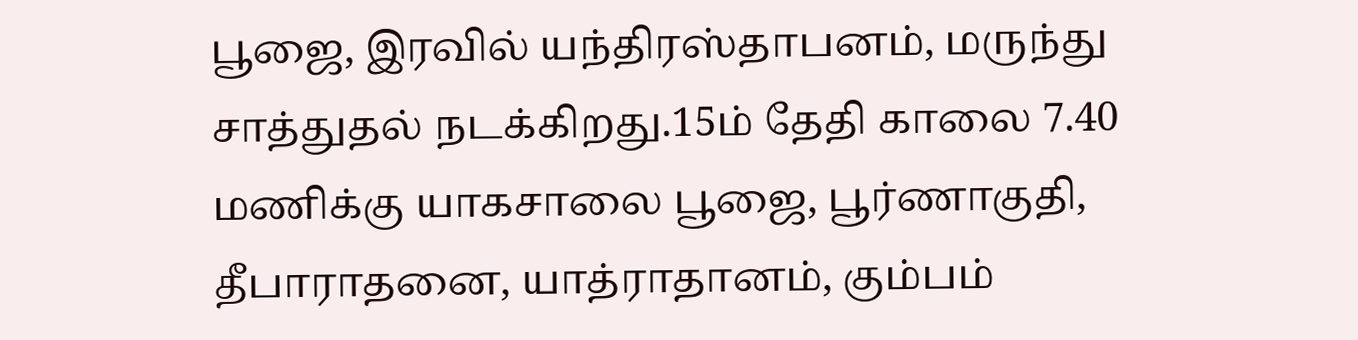பூஜை, இரவில் யந்திரஸ்தாபனம், மருந்து சாத்துதல் நடக்கிறது.15ம் தேதி காலை 7.40 மணிக்கு யாகசாலை பூஜை, பூர்ணாகுதி, தீபாராதனை, யாத்ராதானம், கும்பம்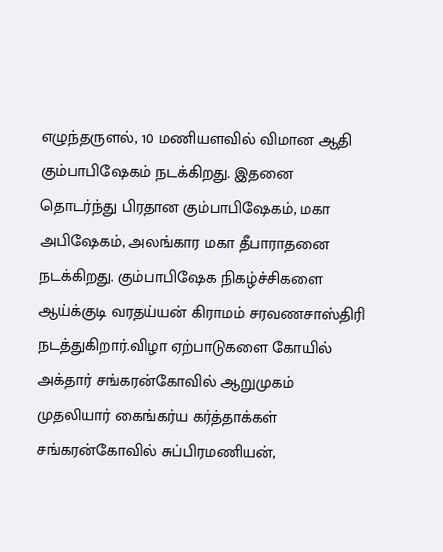எழுந்தருளல், 10 மணியளவில் விமான ஆதி கும்பாபிஷேகம் நடக்கிறது. இதனை தொடர்ந்து பிரதான கும்பாபிஷேகம், மகா அபிஷேகம், அலங்கார மகா தீபாராதனை நடக்கிறது. கும்பாபிஷேக நிகழ்ச்சிகளை ஆய்க்குடி வரதய்யன் கிராமம் சரவணசாஸ்திரி நடத்துகிறார்.விழா ஏற்பாடுகளை கோயில் அக்தார் சங்கரன்கோவில் ஆறுமுகம் முதலியார் கைங்கர்ய கர்த்தாக்கள் சங்கரன்கோவில் சுப்பிரமணியன்,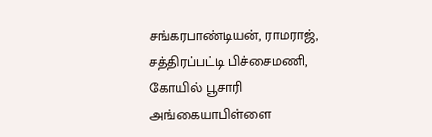சங்கரபாண்டியன், ராமராஜ், சத்திரப்பட்டி பிச்சைமணி, கோயில் பூசாரி அங்கையாபிள்ளை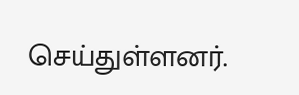செய்துள்ளனர்.